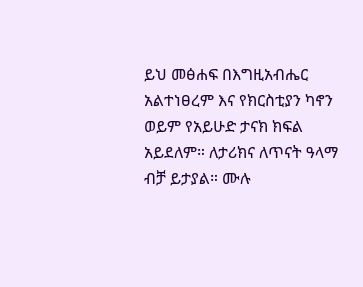ይህ መፅሐፍ በእግዚአብሔር አልተነፀረም እና የክርስቲያን ካኖን ወይም የአይሁድ ታናክ ክፍል አይደለም። ለታሪክና ለጥናት ዓላማ ብቻ ይታያል። ሙሉ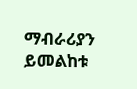ማብራሪያን ይመልከቱ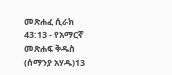መጽሐፈ ሲራክ 43:13 - የአማርኛ መጽሐፍ ቅዱስ (ሰማንያ አሃዱ)13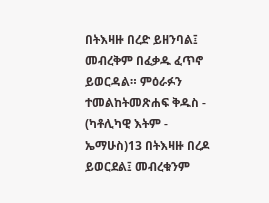በትእዛዙ በረድ ይዘንባል፤ መብረቅም በፈቃዱ ፈጥኖ ይወርዳል። ምዕራፉን ተመልከትመጽሐፍ ቅዱስ - (ካቶሊካዊ እትም - ኤማሁስ)13 በትእዛዙ በረዶ ይወርደል፤ መብረቁንም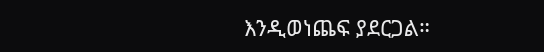እንዲወነጨፍ ያደርጋል።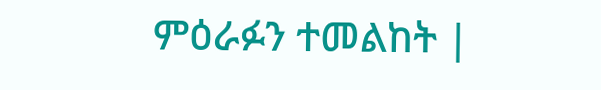ምዕራፉን ተመልከት |